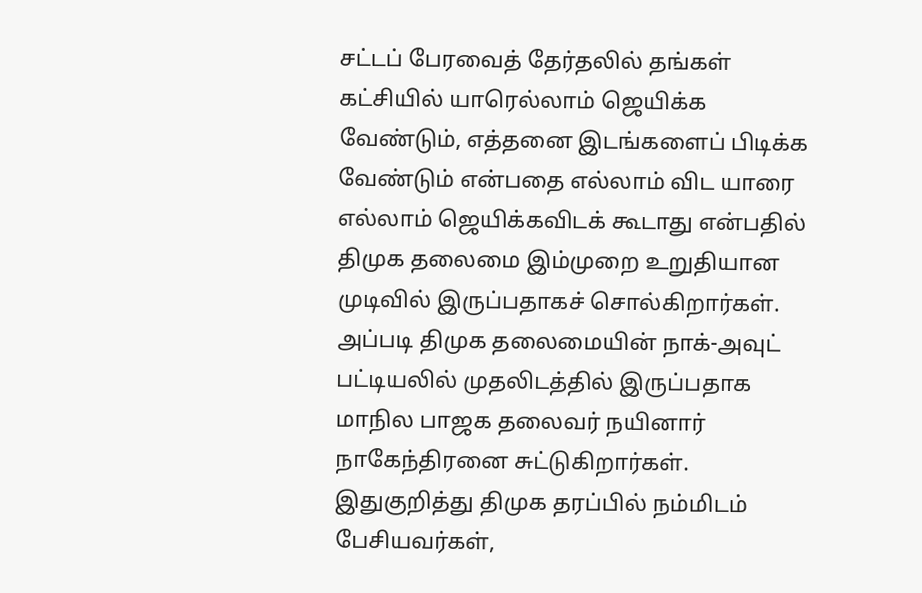சட்டப் பேரவைத் தேர்தலில் தங்கள் கட்சியில் யாரெல்லாம் ஜெயிக்க வேண்டும், எத்தனை இடங்களைப் பிடிக்க வேண்டும் என்பதை எல்லாம் விட யாரை எல்லாம் ஜெயிக்கவிடக் கூடாது என்பதில் திமுக தலைமை இம்முறை உறுதியான முடிவில் இருப்பதாகச் சொல்கிறார்கள். அப்படி திமுக தலைமையின் நாக்-அவுட் பட்டியலில் முதலிடத்தில் இருப்பதாக மாநில பாஜக தலைவர் நயினார் நாகேந்திரனை சுட்டுகிறார்கள்.
இதுகுறித்து திமுக தரப்பில் நம்மிடம் பேசியவர்கள்,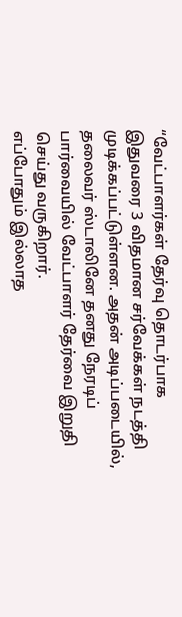“வேட்பாளர்கள் தேர்வு தொடர்பாக இதுவரை 3 விதமான சர்வேக்கள் நடத்தி முடிக்கப்பட்டுள்ளன. அதன் அடிப்படையில், தலைவர் ஸ்டாலினே தனது நேரடிப் பார்வையில் வேட்பாளர் தேர்வை இறுதி செய்து வருகிறார்.
எப்போதும் இல்லாத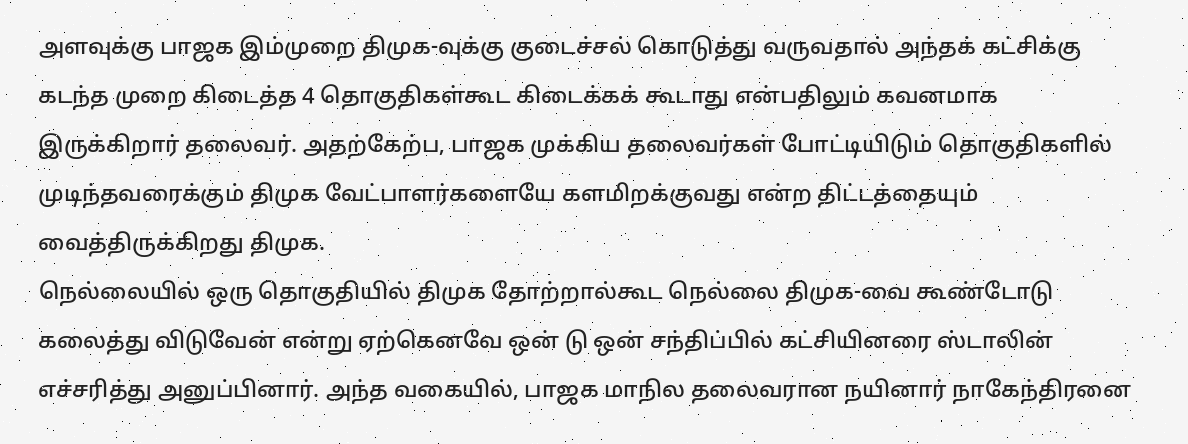அளவுக்கு பாஜக இம்முறை திமுக-வுக்கு குடைச்சல் கொடுத்து வருவதால் அந்தக் கட்சிக்கு கடந்த முறை கிடைத்த 4 தொகுதிகள்கூட கிடைக்கக் கூடாது என்பதிலும் கவனமாக இருக்கிறார் தலைவர். அதற்கேற்ப, பாஜக முக்கிய தலைவர்கள் போட்டியிடும் தொகுதிகளில் முடிந்தவரைக்கும் திமுக வேட்பாளர்களையே களமிறக்குவது என்ற திட்டத்தையும் வைத்திருக்கிறது திமுக.
நெல்லையில் ஒரு தொகுதியில் திமுக தோற்றால்கூட நெல்லை திமுக-வை கூண்டோடு கலைத்து விடுவேன் என்று ஏற்கெனவே ஒன் டு ஒன் சந்திப்பில் கட்சியினரை ஸ்டாலின் எச்சரித்து அனுப்பினார். அந்த வகையில், பாஜக மாநில தலைவரான நயினார் நாகேந்திரனை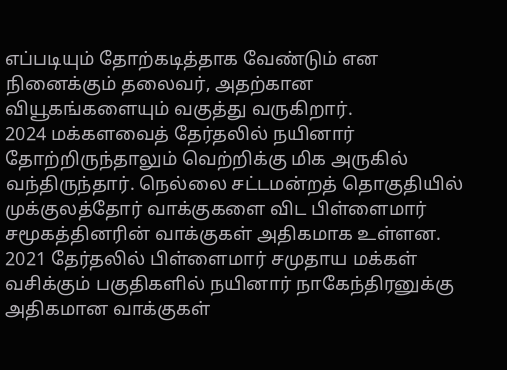எப்படியும் தோற்கடித்தாக வேண்டும் என நினைக்கும் தலைவர், அதற்கான வியூகங்களையும் வகுத்து வருகிறார்.
2024 மக்களவைத் தேர்தலில் நயினார் தோற்றிருந்தாலும் வெற்றிக்கு மிக அருகில் வந்திருந்தார். நெல்லை சட்டமன்றத் தொகுதியில் முக்குலத்தோர் வாக்குகளை விட பிள்ளைமார் சமூகத்தினரின் வாக்குகள் அதிகமாக உள்ளன. 2021 தேர்தலில் பிள்ளைமார் சமுதாய மக்கள் வசிக்கும் பகுதிகளில் நயினார் நாகேந்திரனுக்கு அதிகமான வாக்குகள்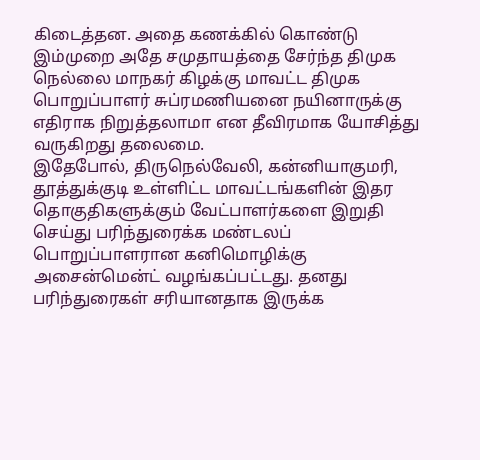கிடைத்தன. அதை கணக்கில் கொண்டு இம்முறை அதே சமுதாயத்தை சேர்ந்த திமுக நெல்லை மாநகர் கிழக்கு மாவட்ட திமுக பொறுப்பாளர் சுப்ரமணியனை நயினாருக்கு எதிராக நிறுத்தலாமா என தீவிரமாக யோசித்து வருகிறது தலைமை.
இதேபோல், திருநெல்வேலி, கன்னியாகுமரி, தூத்துக்குடி உள்ளிட்ட மாவட்டங்களின் இதர தொகுதிகளுக்கும் வேட்பாளர்களை இறுதி செய்து பரிந்துரைக்க மண்டலப் பொறுப்பாளரான கனிமொழிக்கு அசைன்மென்ட் வழங்கப்பட்டது. தனது பரிந்துரைகள் சரியானதாக இருக்க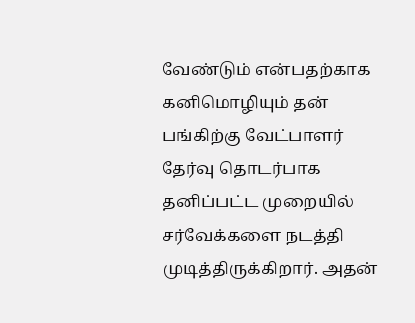வேண்டும் என்பதற்காக கனிமொழியும் தன் பங்கிற்கு வேட்பாளர் தேர்வு தொடர்பாக தனிப்பட்ட முறையில் சர்வேக்களை நடத்தி முடித்திருக்கிறார். அதன்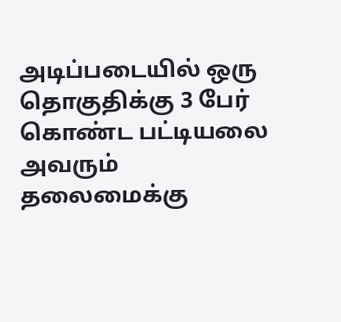அடிப்படையில் ஒரு தொகுதிக்கு 3 பேர் கொண்ட பட்டியலை அவரும் தலைமைக்கு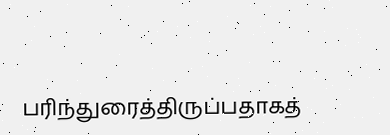பரிந்துரைத்திருப்பதாகத்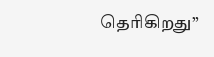தெரிகிறது”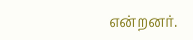என்றனர்.